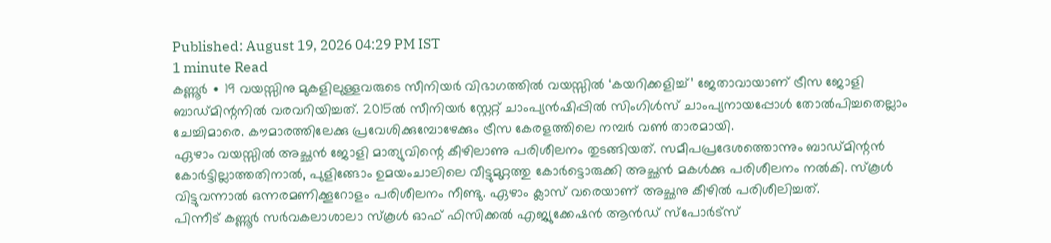Published: August 19, 2026 04:29 PM IST
1 minute Read
കണ്ണൂർ ∙ 19 വയസ്സിനു മുകളിലുള്ളവരുടെ സീനിയർ വിഭാഗത്തിൽ വയസ്സിൽ ‘കയറിക്കളിച്ച്’ ജേതാവായാണ് ട്രീസ ജോളി ബാഡ്മിന്റനിൽ വരവറിയിച്ചത്. 2015ൽ സീനിയർ സ്റ്റേറ്റ് ചാംപ്യൻഷിപ്പിൽ സിംഗിൾസ് ചാംപ്യനായപ്പോൾ തോൽപിച്ചതെല്ലാം ചേച്ചിമാരെ. കൗമാരത്തിലേക്കു പ്രവേശിക്കുമ്പോഴേക്കും ട്രീസ കേരളത്തിലെ നമ്പർ വൺ താരമായി.
ഏഴാം വയസ്സിൽ അച്ഛൻ ജോളി മാത്യുവിന്റെ കീഴിലാണു പരിശീലനം തുടങ്ങിയത്. സമീപപ്രദേശത്തൊന്നും ബാഡ്മിന്റൻ കോർട്ടില്ലാത്തതിനാൽ, പുളിങ്ങോം ഉമയംചാലിലെ വീട്ടുമുറ്റത്തു കോർട്ടൊരുക്കി അച്ഛൻ മകൾക്കു പരിശീലനം നൽകി. സ്കൂൾ വിട്ടുവന്നാൽ ഒന്നരമണിക്കൂറോളം പരിശീലനം നീണ്ടു. ഏഴാം ക്ലാസ് വരെയാണ് അച്ഛനു കീഴിൽ പരിശീലിച്ചത്.
പിന്നീട് കണ്ണൂർ സർവകലാശാലാ സ്കൂൾ ഓഫ് ഫിസിക്കൽ എജ്യുക്കേഷൻ ആൻഡ് സ്പോർട്സ്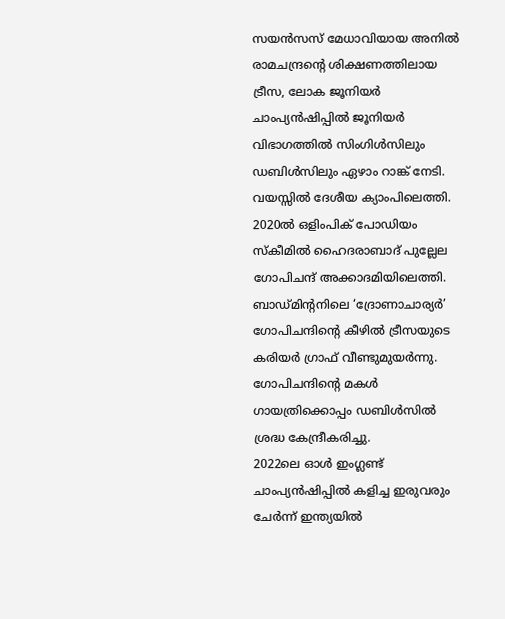സയൻസസ് മേധാവിയായ അനിൽ രാമചന്ദ്രന്റെ ശിക്ഷണത്തിലായ ട്രീസ, ലോക ജൂനിയർ ചാംപ്യൻഷിപ്പിൽ ജൂനിയർ വിഭാഗത്തിൽ സിംഗിൾസിലും ഡബിൾസിലും ഏഴാം റാങ്ക് നേടി. വയസ്സിൽ ദേശീയ ക്യാംപിലെത്തി.
2020ൽ ഒളിംപിക് പോഡിയം സ്കീമിൽ ഹൈദരാബാദ് പുല്ലേല ഗോപിചന്ദ് അക്കാദമിയിലെത്തി. ബാഡ്മിന്റനിലെ ‘ദ്രോണാചാര്യർ’ ഗോപിചന്ദിന്റെ കീഴിൽ ട്രീസയുടെ കരിയർ ഗ്രാഫ് വീണ്ടുമുയർന്നു. ഗോപിചന്ദിന്റെ മകൾ ഗായത്രിക്കൊപ്പം ഡബിൾസിൽ ശ്രദ്ധ കേന്ദ്രീകരിച്ചു.
2022ലെ ഓൾ ഇംഗ്ലണ്ട് ചാംപ്യൻഷിപ്പിൽ കളിച്ച ഇരുവരും ചേർന്ന് ഇന്ത്യയിൽ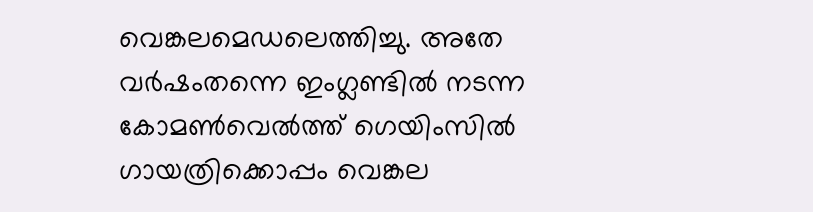വെങ്കലമെഡലെത്തിച്ചു. അതേ വർഷംതന്നെ ഇംഗ്ലണ്ടിൽ നടന്ന കോമൺവെൽത്ത് ഗെയിംസിൽ ഗായത്രിക്കൊപ്പം വെങ്കല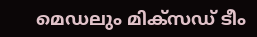മെഡലും മിക്സഡ് ടീം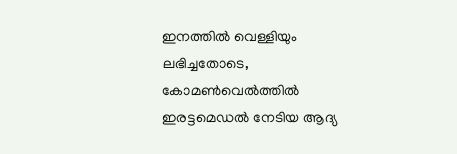ഇനത്തിൽ വെള്ളിയും ലഭിച്ചതോടെ, കോമൺവെൽത്തിൽ ഇരട്ടമെഡൽ നേടിയ ആദ്യ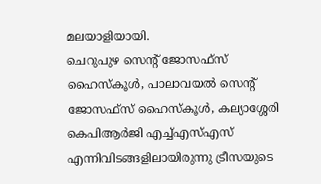മലയാളിയായി.
ചെറുപുഴ സെന്റ് ജോസഫ്സ് ഹൈസ്കൂൾ, പാലാവയൽ സെന്റ് ജോസഫ്സ് ഹൈസ്കൂൾ, കല്യാശ്ശേരി കെപിആർജി എച്ച്എസ്എസ് എന്നിവിടങ്ങളിലായിരുന്നു ട്രീസയുടെ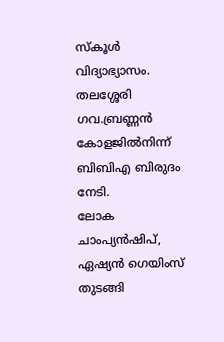സ്കൂൾ വിദ്യാഭ്യാസം. തലശ്ശേരി ഗവ.ബ്രണ്ണൻ കോളജിൽനിന്ന് ബിബിഎ ബിരുദം നേടി.
ലോക ചാംപ്യൻഷിപ്, ഏഷ്യൻ ഗെയിംസ് തുടങ്ങി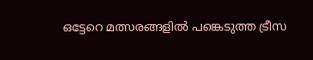ഒട്ടേറെ മത്സരങ്ങളിൽ പങ്കെടുത്ത ട്രീസ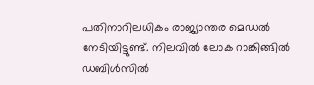പതിനാറിലധികം രാജ്യാന്തര മെഡൽ നേടിയിട്ടുണ്ട്. നിലവിൽ ലോക റാങ്കിങ്ങിൽ ഡബിൾസിൽ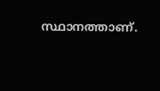സ്ഥാനത്താണ്.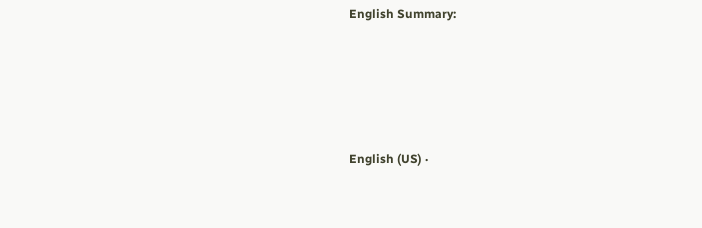English Summary:






English (US) ·